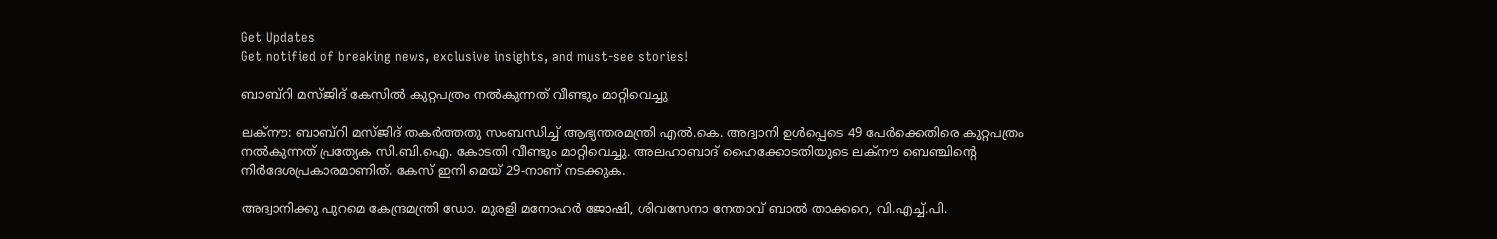Get Updates
Get notified of breaking news, exclusive insights, and must-see stories!

ബാബ്റി മസ്ജിദ് കേസില്‍ കുറ്റപത്രം നല്‍കുന്നത് വീണ്ടും മാറ്റിവെച്ചു

ലക്നൗ: ബാബ്റി മസ്ജിദ് തകര്‍ത്തതു സംബന്ധിച്ച് ആഭ്യന്തരമന്ത്രി എല്‍.കെ. അദ്വാനി ഉള്‍പ്പെടെ 49 പേര്‍ക്കെതിരെ കുറ്റപത്രം നല്‍കുന്നത് പ്രത്യേക സി.ബി.ഐ. കോടതി വീണ്ടും മാറ്റിവെച്ചു. അലഹാബാദ് ഹൈക്കോടതിയുടെ ലക്നൗ ബെഞ്ചിന്റെ നിര്‍ദേശപ്രകാരമാണിത്. കേസ് ഇനി മെയ് 29-നാണ് നടക്കുക.

അദ്വാനിക്കു പുറമെ കേന്ദ്രമന്ത്രി ഡോ. മുരളി മനോഹര്‍ ജോഷി, ശിവസേനാ നേതാവ് ബാല്‍ താക്കറെ, വി.എച്ച്.പി.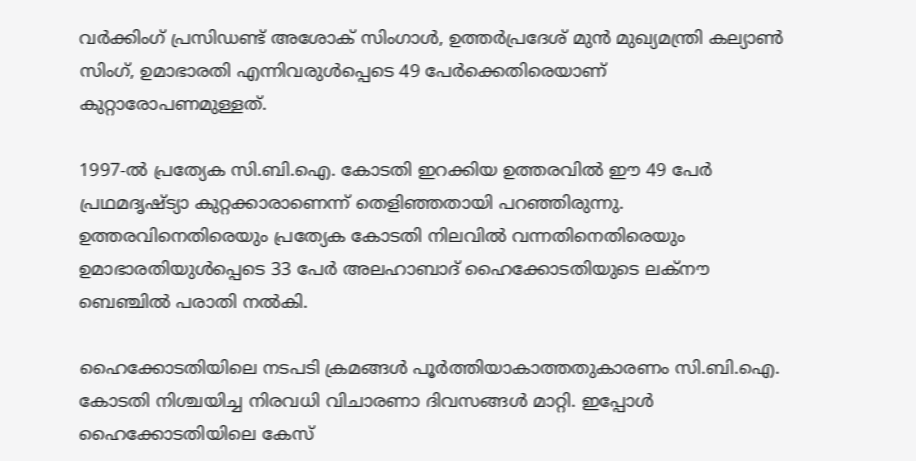വര്‍ക്കിംഗ് പ്രസിഡണ്ട് അശോക് സിംഗാള്‍, ഉത്തര്‍പ്രദേശ് മുന്‍ മുഖ്യമന്ത്രി കല്യാണ്‍ സിംഗ്, ഉമാഭാരതി എന്നിവരുള്‍പ്പെടെ 49 പേര്‍ക്കെതിരെയാണ് കുറ്റാരോപണമുള്ളത്.

1997-ല്‍ പ്രത്യേക സി.ബി.ഐ. കോടതി ഇറക്കിയ ഉത്തരവില്‍ ഈ 49 പേര്‍ പ്രഥമദൃഷ്ട്യാ കുറ്റക്കാരാണെന്ന് തെളിഞ്ഞതായി പറഞ്ഞിരുന്നു. ഉത്തരവിനെതിരെയും പ്രത്യേക കോടതി നിലവില്‍ വന്നതിനെതിരെയും ഉമാഭാരതിയുള്‍പ്പെടെ 33 പേര്‍ അലഹാബാദ് ഹൈക്കോടതിയുടെ ലക്നൗ ബെഞ്ചില്‍ പരാതി നല്‍കി.

ഹൈക്കോടതിയിലെ നടപടി ക്രമങ്ങള്‍ പൂര്‍ത്തിയാകാത്തതുകാരണം സി.ബി.ഐ. കോടതി നിശ്ചയിച്ച നിരവധി വിചാരണാ ദിവസങ്ങള്‍ മാറ്റി. ഇപ്പോള്‍ ഹൈക്കോടതിയിലെ കേസ്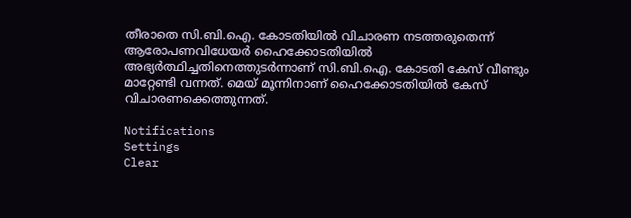തീരാതെ സി.ബി.ഐ. കോടതിയില്‍ വിചാരണ നടത്തരുതെന്ന് ആരോപണവിധേയര്‍ ഹൈക്കോടതിയില്‍ അഭ്യര്‍ത്ഥിച്ചതിനെത്തുടര്‍ന്നാണ് സി.ബി.ഐ. കോടതി കേസ് വീണ്ടും മാറ്റേണ്ടി വന്നത്. മെയ് മൂന്നിനാണ് ഹൈക്കോടതിയില്‍ കേസ് വിചാരണക്കെത്തുന്നത്.

Notifications
Settings
Clear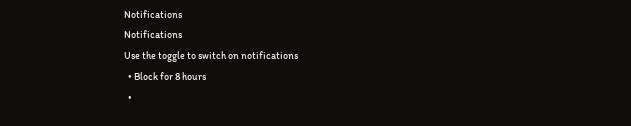Notifications
Notifications
Use the toggle to switch on notifications
  • Block for 8 hours
  •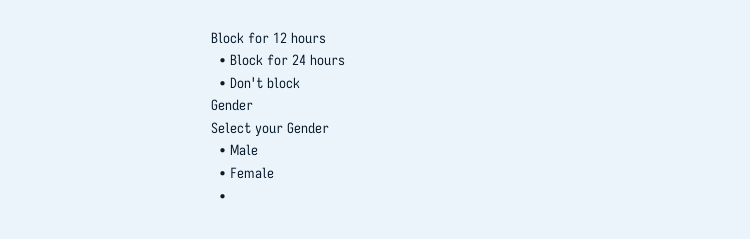Block for 12 hours
  • Block for 24 hours
  • Don't block
Gender
Select your Gender
  • Male
  • Female
  •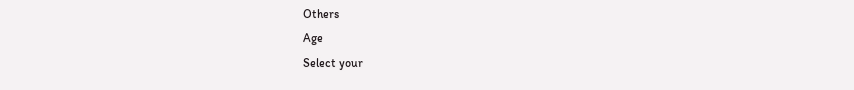Others
Age
Select your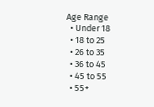Age Range
  • Under 18
  • 18 to 25
  • 26 to 35
  • 36 to 45
  • 45 to 55
  • 55+